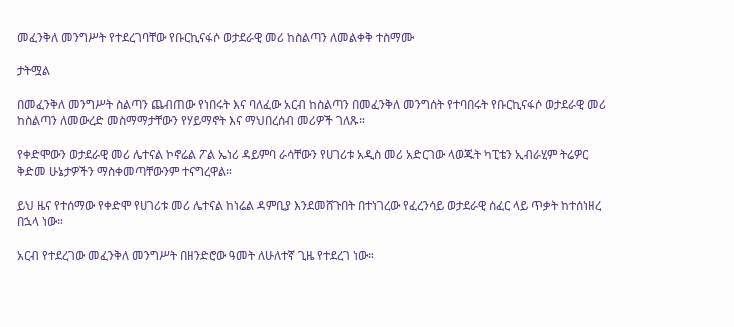መፈንቅለ መንግሥት የተደረገባቸው የቡርኪናፋሶ ወታደራዊ መሪ ከስልጣን ለመልቀቅ ተስማሙ

ታትሟል

በመፈንቅለ መንግሥት ስልጣን ጨብጠው የነበሩት እና ባለፈው አርብ ከስልጣን በመፈንቅለ መንግሰት የተባበሩት የቡርኪናፋሶ ወታደራዊ መሪ ከስልጣን ለመውረድ መስማማታቸውን የሃይማኖት እና ማህበረሰብ መሪዎች ገለጹ።

የቀድሞውን ወታደራዊ መሪ ሌተናል ኮኖሬል ፖል ኤነሪ ዳይምባ ራሳቸውን የሀገሪቱ አዲስ መሪ አድርገው ላወጁት ካፒቴን ኢብራሂም ትሬዎር ቅድመ ሁኔታዎችን ማስቀመጣቸውንም ተናግረዋል።

ይህ ዜና የተሰማው የቀድሞ የሀገሪቱ መሪ ሌተናል ከነሬል ዳምቢያ እንደመሸጉበት በተነገረው የፈረንሳይ ወታደራዊ ሰፈር ላይ ጥቃት ከተሰነዘረ በኋላ ነው።

አርብ የተደረገው መፈንቅለ መንግሥት በዘንድሮው ዓመት ለሁለተኛ ጊዜ የተደረገ ነው።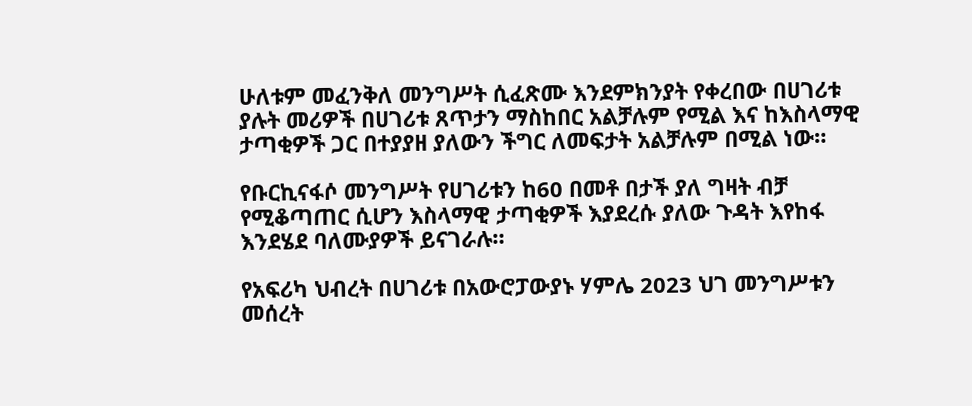ሁለቱም መፈንቅለ መንግሥት ሲፈጽሙ እንደምክንያት የቀረበው በሀገሪቱ ያሉት መሪዎች በሀገሪቱ ጸጥታን ማስከበር አልቻሉም የሚል እና ከእስላማዊ ታጣቂዎች ጋር በተያያዘ ያለውን ችግር ለመፍታት አልቻሉም በሚል ነው።

የቡርኪናፋሶ መንግሥት የሀገሪቱን ከ60 በመቶ በታች ያለ ግዛት ብቻ የሚቆጣጠር ሲሆን እስላማዊ ታጣቂዎች እያደረሱ ያለው ጉዳት እየከፋ እንደሄደ ባለሙያዎች ይናገራሉ።

የአፍሪካ ህብረት በሀገሪቱ በአውሮፓውያኑ ሃምሌ 2023 ህገ መንግሥቱን መሰረት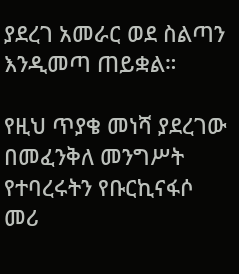ያደረገ አመራር ወደ ስልጣን እንዲመጣ ጠይቋል።

የዚህ ጥያቄ መነሻ ያደረገው በመፈንቅለ መንግሥት የተባረሩትን የቡርኪናፋሶ መሪ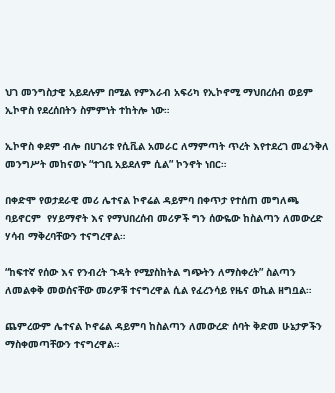ህገ መንግስታዊ አይደሉም በሚል የምእራብ አፍሪካ የኢኮኖሚ ማህበረሰብ ወይም ኢኮዋስ የደረሰበትን ስምምነት ተከትሎ ነው።

ኢኮዋስ ቀደም ብሎ በሀገሪቱ የሲቪል አመራር ለማምጣት ጥረት እየተደረገ መፈንቅለ መንግሥት መከናወኑ “ተገቢ አይደለም ሲል” ኮንኖት ነበር።

በቀድሞ የወታደራዊ መሪ ሌተናል ኮኖሬል ዳይምባ በቀጥታ የተሰጠ መግለጫ ባይኖርም  የሃይማኖት እና የማህበረሰብ መሪዎች ግን ሰውዬው ከስልጣን ለመውረድ ሃሳብ ማቅረባቸውን ተናግረዋል።

“ከፍተኛ የሰው እና የንብረት ጉዳት የሚያስከትል ግጭትን ለማስቀረት” ስልጣን ለመልቀቅ መወሰናቸው መሪዎቹ ተናግረዋል ሲል የፈረንሳይ የዜና ወኪል ዘግቧል።

ጨምረውም ሌተናል ኮኖሬል ዳይምባ ከስልጣን ለመውረድ ሰባት ቅድመ ሁኔታዎችን ማስቀመጣቸውን ተናግረዋል።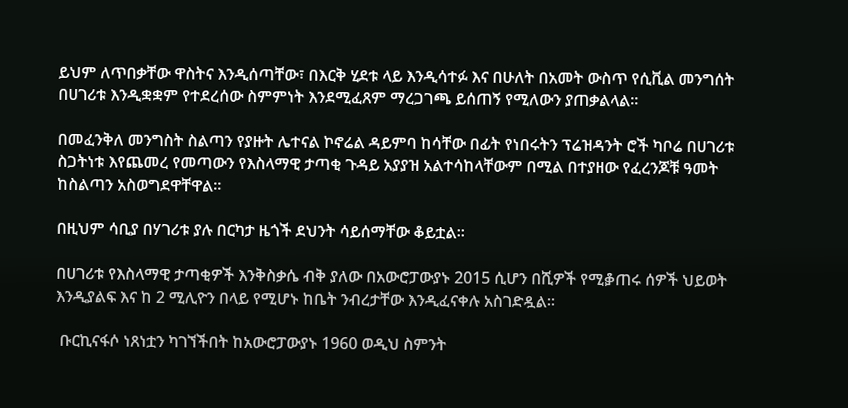ይህም ለጥበቃቸው ዋስትና እንዲሰጣቸው፣ በእርቅ ሂደቱ ላይ እንዲሳተፉ እና በሁለት በአመት ውስጥ የሲቪል መንግሰት በሀገሪቱ እንዲቋቋም የተደረሰው ስምምነት እንደሚፈጸም ማረጋገጫ ይሰጠኝ የሚለውን ያጠቃልላል።

በመፈንቅለ መንግስት ስልጣን የያዙት ሌተናል ኮኖሬል ዳይምባ ከሳቸው በፊት የነበሩትን ፕሬዝዳንት ሮች ካቦሬ በሀገሪቱ ስጋትነቱ እየጨመረ የመጣውን የእስላማዊ ታጣቂ ጉዳይ አያያዝ አልተሳከላቸውም በሚል በተያዘው የፈረንጆቹ ዓመት ከስልጣን አስወግደዋቸዋል።

በዚህም ሳቢያ በሃገሪቱ ያሉ በርካታ ዜጎች ደህንት ሳይሰማቸው ቆይቷል።

በሀገሪቱ የእስላማዊ ታጣቂዎች እንቅስቃሴ ብቅ ያለው በአውሮፓውያኑ 2015 ሲሆን በሺዎች የሚቇጠሩ ሰዎች ህይወት እንዲያልፍ እና ከ 2 ሚሊዮን በላይ የሚሆኑ ከቤት ንብረታቸው እንዲፈናቀሉ አስገድዷል።

 ቡርኪናፋሶ ነጸነቷን ካገኘችበት ከአውሮፓውያኑ 1960 ወዲህ ስምንት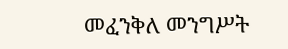መፈንቅለ መንግሥት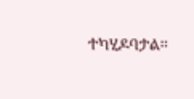ተካሂዶባታል።